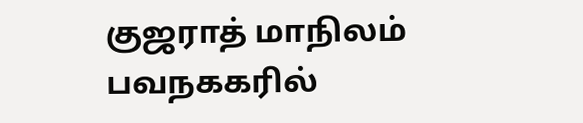குஜராத் மாநிலம் பவநககரில்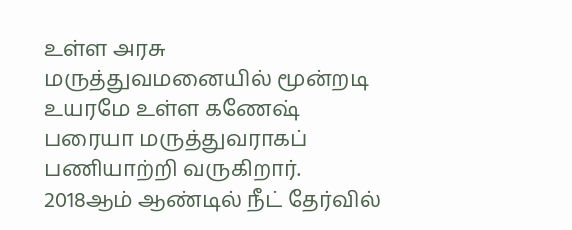உள்ள அரசு மருத்துவமனையில் மூன்றடி உயரமே உள்ள கணேஷ் பரையா மருத்துவராகப் பணியாற்றி வருகிறார்.
2018ஆம் ஆண்டில் நீட் தேர்வில்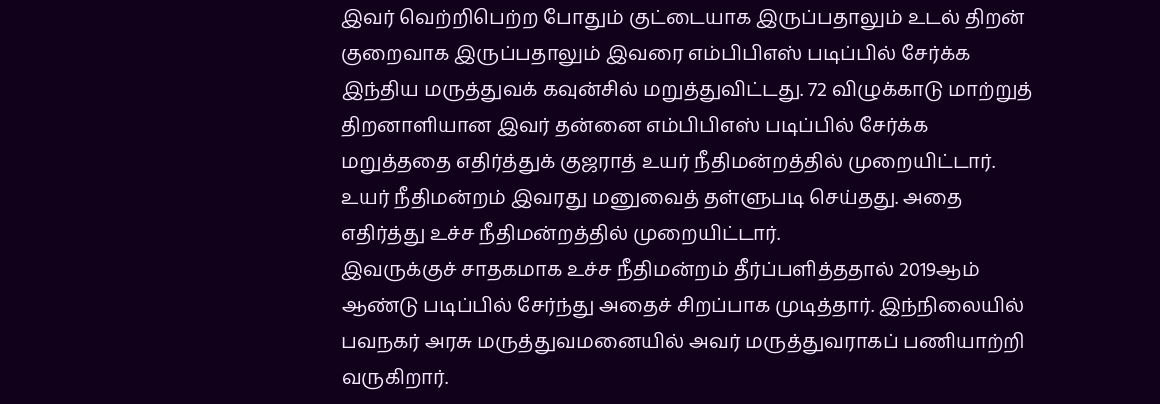இவர் வெற்றிபெற்ற போதும் குட்டையாக இருப்பதாலும் உடல் திறன் குறைவாக இருப்பதாலும் இவரை எம்பிபிஎஸ் படிப்பில் சேர்க்க இந்திய மருத்துவக் கவுன்சில் மறுத்துவிட்டது. 72 விழுக்காடு மாற்றுத் திறனாளியான இவர் தன்னை எம்பிபிஎஸ் படிப்பில் சேர்க்க மறுத்ததை எதிர்த்துக் குஜராத் உயர் நீதிமன்றத்தில் முறையிட்டார். உயர் நீதிமன்றம் இவரது மனுவைத் தள்ளுபடி செய்தது. அதை எதிர்த்து உச்ச நீதிமன்றத்தில் முறையிட்டார்.
இவருக்குச் சாதகமாக உச்ச நீதிமன்றம் தீர்ப்பளித்ததால் 2019ஆம் ஆண்டு படிப்பில் சேர்ந்து அதைச் சிறப்பாக முடித்தார். இந்நிலையில் பவநகர் அரசு மருத்துவமனையில் அவர் மருத்துவராகப் பணியாற்றி வருகிறார்.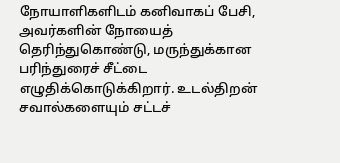நோயாளிகளிடம் கனிவாகப் பேசி, அவர்களின் நோயைத் தெரிந்துகொண்டு, மருந்துக்கான பரிந்துரைச் சீட்டை எழுதிக்கொடுக்கிறார். உடல்திறன் சவால்களையும் சட்டச்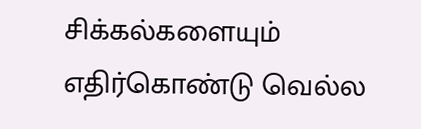சிக்கல்களையும் எதிர்கொண்டு வெல்ல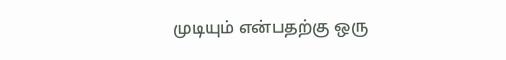முடியும் என்பதற்கு ஒரு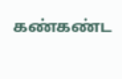கண்கண்ட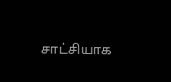சாட்சியாக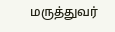மருத்துவர்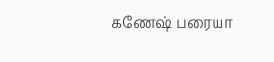கணேஷ் பரையா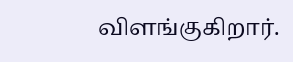விளங்குகிறார்.